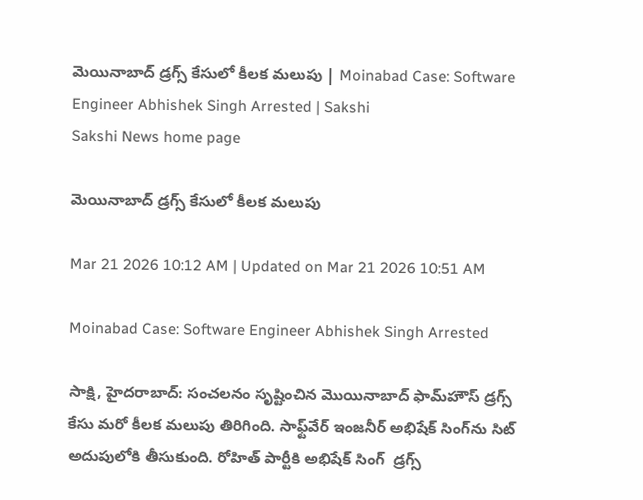మెయినాబాద్‌ డ్రగ్స్‌ కేసులో కీలక మలుపు | Moinabad Case: Software Engineer Abhishek Singh Arrested | Sakshi
Sakshi News home page

మెయినాబాద్‌ డ్రగ్స్‌ కేసులో కీలక మలుపు

Mar 21 2026 10:12 AM | Updated on Mar 21 2026 10:51 AM

Moinabad Case: Software Engineer Abhishek Singh Arrested

సాక్షి, హైదరాబాద్‌: సంచలనం సృష్టించిన మొయినాబాద్‌ ఫామ్‌హౌస్‌ డ్రగ్స్‌ కేసు మరో కీలక మలుపు తిరిగింది. సాఫ్ట్‌వేర్‌ ఇంజనీర్‌ అభిషేక్‌ సింగ్‌ను సిట్‌ అదుపులోకి తీసుకుంది. రోహిత్‌ పార్టీకి అభిషేక్‌ సింగ్‌  డ్రగ్స్‌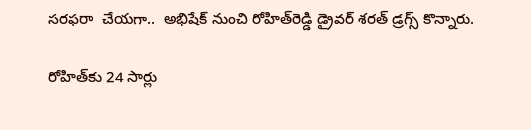సరఫరా  చేయగా..  అభిషేక్‌ నుంచి రోహిత్‌రెడ్డి డ్రైవర్‌ శరత్‌ డ్రగ్స్‌ కొన్నారు.

రోహిత్‌కు 24 సార్లు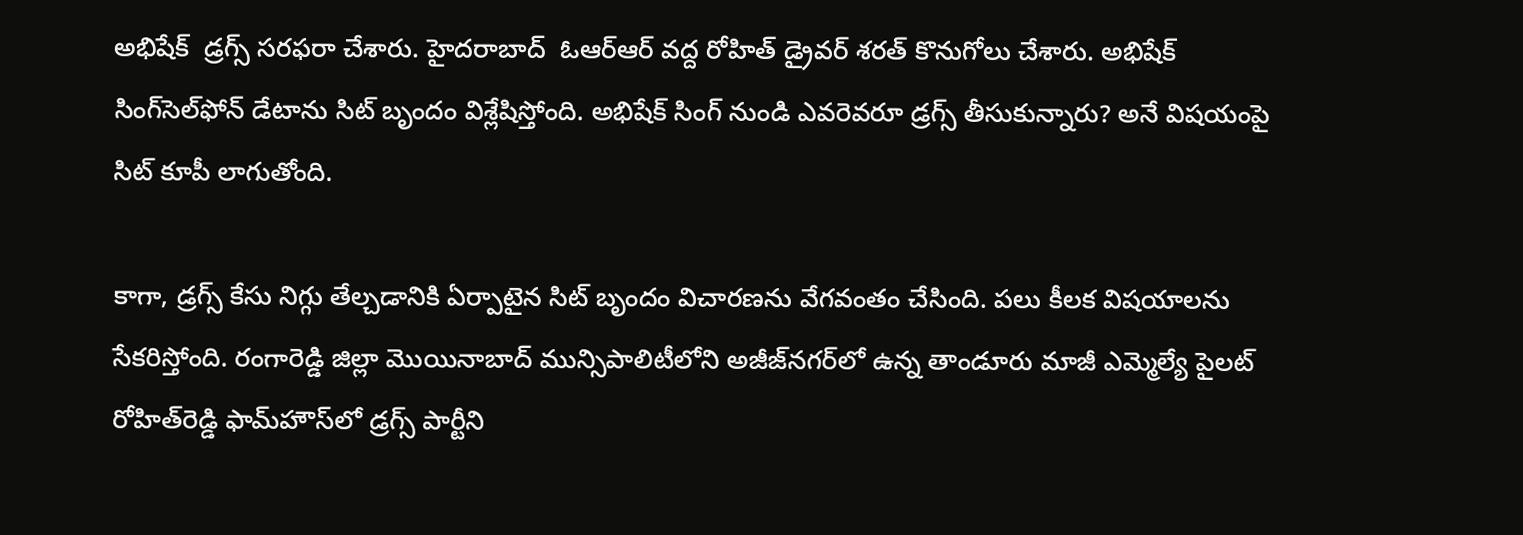అభిషేక్‌  డ్రగ్స్‌ సరఫరా చేశారు. హైదరాబాద్  ఓఆర్‌ఆర్‌ వద్ద రోహిత్ డ్రైవర్ శరత్ కొనుగోలు చేశారు. అభిషేక్‌ సింగ్‌సెల్‌ఫోన్‌ డేటాను సిట్‌ బృందం విశ్లేషిస్తోంది. అభిషేక్ సింగ్ నుండి ఎవరెవరూ డ్రగ్స్ తీసుకున్నారు? అనే విషయంపై సిట్‌ కూపీ లాగుతోంది.

కాగా, డ్రగ్స్‌ కేసు నిగ్గు తేల్చడానికి ఏర్పాటైన సిట్‌ బృందం విచారణను వేగవంతం చేసింది. పలు కీలక విషయాలను సేకరిస్తోంది. రంగారెడ్డి జిల్లా మొయినాబాద్‌ మున్సిపాలిటీలోని అజీజ్‌నగర్‌లో ఉన్న తాండూరు మాజీ ఎమ్మెల్యే పైలట్‌ రోహిత్‌రెడ్డి ఫామ్‌హౌస్‌లో డ్రగ్స్‌ పార్టీని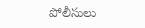పోలీసులు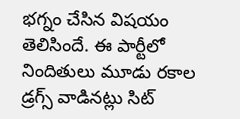భగ్నం చేసిన విషయం తెలిసిందే. ఈ పార్టీలో నిందితులు మూడు రకాల డ్రగ్స్‌ వాడినట్లు సిట్‌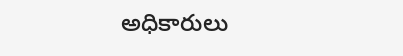అధికారులు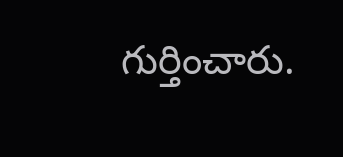గుర్తించారు.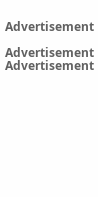Advertisement

Advertisement
Advertisement